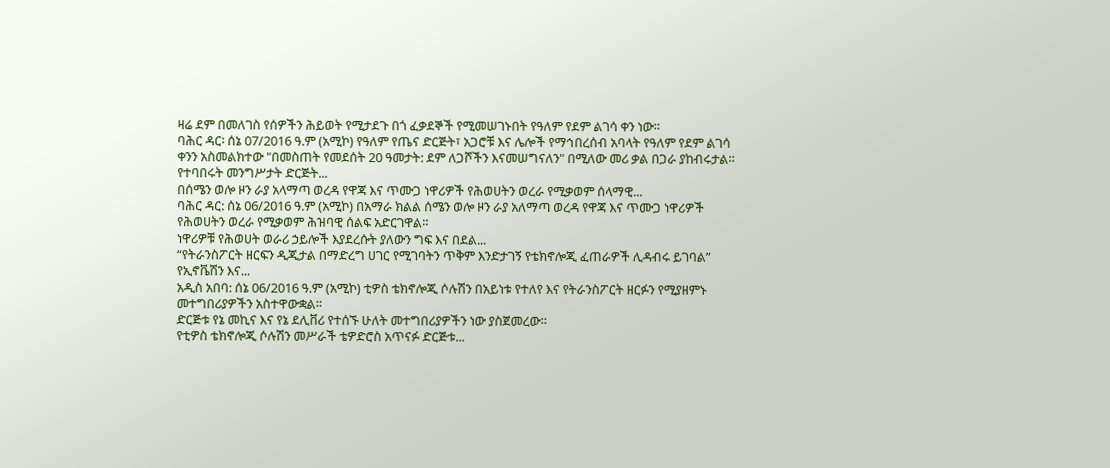ዛሬ ደም በመለገስ የሰዎችን ሕይወት የሚታደጉ በጎ ፈቃደኞች የሚመሠገኑበት የዓለም የደም ልገሳ ቀን ነው።
ባሕር ዳር፡ ሰኔ 07/2016 ዓ.ም (አሚኮ) የዓለም የጤና ድርጅት፣ አጋሮቹ እና ሌሎች የማኅበረሰብ አባላት የዓለም የደም ልገሳ ቀንን አስመልክተው "በመስጠት የመደሰት 20 ዓመታት: ደም ለጋሾችን እናመሠግናለን" በሚለው መሪ ቃል በጋራ ያከብሩታል።
የተባበሩት መንግሥታት ድርጅት...
በሰሜን ወሎ ዞን ራያ አላማጣ ወረዳ የዋጃ እና ጥሙጋ ነዋሪዎች የሕወሀትን ወረራ የሚቃወም ሰላማዊ...
ባሕር ዳር: ሰኔ 06/2016 ዓ.ም (አሚኮ) በአማራ ክልል ሰሜን ወሎ ዞን ራያ አለማጣ ወረዳ የዋጃ እና ጥሙጋ ነዋሪዎች የሕወሀትን ወረራ የሚቃወም ሕዝባዊ ሰልፍ አድርገዋል።
ነዋሪዎቹ የሕወሀት ወራሪ ኃይሎች እያደረሱት ያለውን ግፍ እና በደል...
“የትራንስፖርት ዘርፍን ዲጂታል በማድረግ ሀገር የሚገባትን ጥቅም እንድታገኝ የቴክኖሎጂ ፈጠራዎች ሊዳብሩ ይገባል” የኢኖቬሽን እና...
አዲስ አበባ: ሰኔ 06/2016 ዓ.ም (አሚኮ) ቲዎስ ቴክኖሎጂ ሶሉሽን በአይነቱ የተለየ እና የትራንስፖርት ዘርፉን የሚያዘምኑ መተግበሪያዎችን አስተዋውቋል።
ድርጅቱ የኔ መኪና እና የኔ ደሊቨሪ የተሰኙ ሁለት መተግበሪያዎችን ነው ያስጀመረው።
የቲዎስ ቴክኖሎጂ ሶሉሽን መሥራች ቴዎድሮስ አጥናፉ ድርጅቱ...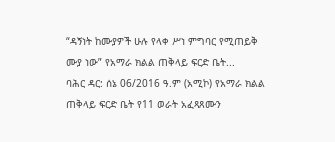“ዳኝነት ከሙያዎች ሁሉ የላቀ ሥነ ምግባር የሚጠይቅ ሙያ ነው” የአማራ ክልል ጠቅላይ ፍርድ ቤት...
ባሕር ዳር: ሰኔ 06/2016 ዓ.ም (አሚኮ) የአማራ ክልል ጠቅላይ ፍርድ ቤት የ11 ወራት አፈጻጸሙን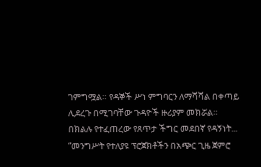ገምግሟል። የዳኞች ሥነ ምግባርን ለማሻሻል በቀጣይ ሊደረጉ በሚገባቸው ጉዳዮች ዙሪያም መክሯል።
በክልሉ የተፈጠረው የጸጥታ ችግር መደበኛ የዳኝነት...
“መንግሥት የተለያዩ ፕሮጀክቶችን በአጭር ጊዜ ጀምሮ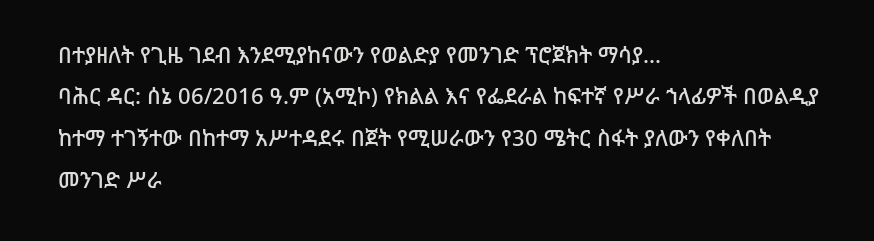በተያዘለት የጊዜ ገደብ እንደሚያከናውን የወልድያ የመንገድ ፕሮጀክት ማሳያ...
ባሕር ዳር: ሰኔ 06/2016 ዓ.ም (አሚኮ) የክልል እና የፌደራል ከፍተኛ የሥራ ኀላፊዎች በወልዲያ ከተማ ተገኝተው በከተማ አሥተዳደሩ በጀት የሚሠራውን የ30 ሜትር ስፋት ያለውን የቀለበት መንገድ ሥራ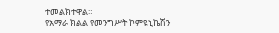ተመልክተዋል።
የአማራ ክልል የመንግሥት ኮምዩኒኬሽን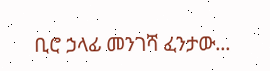ቢሮ ኃላፊ መንገሻ ፈንታው...